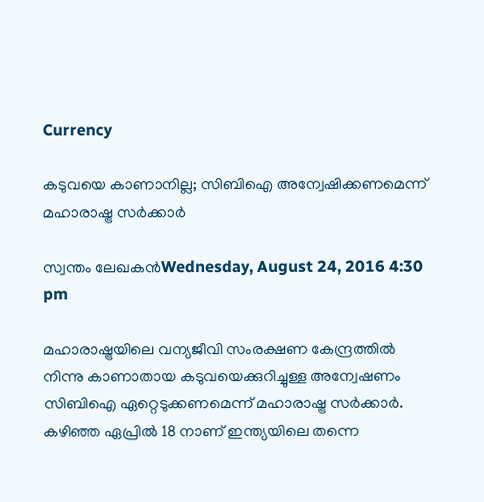Currency

കടുവയെ കാണാനില്ല; സിബിഐ അന്വേഷിക്കണമെന്ന് മഹാരാഷ്ട്ര സർക്കാർ

സ്വന്തം ലേഖകൻWednesday, August 24, 2016 4:30 pm

മഹാരാഷ്ട്രയിലെ വന്യജീവി സംരക്ഷണ കേന്ദ്രത്തില്‍ നിന്നു കാണാതായ കടുവയെക്കുറിച്ചുള്ള അന്വേഷണം സിബിഐ ഏറ്റെടുക്കണമെന്ന് മഹാരാഷ്ട്ര സർക്കാർ. കഴിഞ്ഞ ഏപ്രിൽ 18 നാണ് ഇന്ത്യയിലെ തന്നെ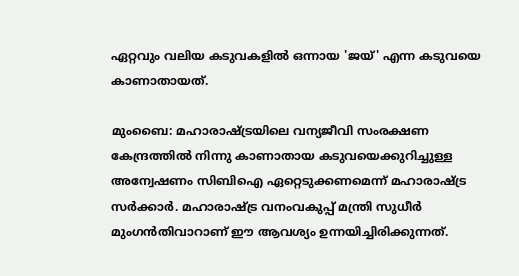ഏറ്റവും വലിയ കടുവകളിൽ ഒന്നായ 'ജയ്' എന്ന കടുവയെ കാണാതായത്.

മുംബൈ: മഹാരാഷ്ട്രയിലെ വന്യജീവി സംരക്ഷണ കേന്ദ്രത്തില്‍ നിന്നു കാണാതായ കടുവയെക്കുറിച്ചുള്ള അന്വേഷണം സിബിഐ ഏറ്റെടുക്കണമെന്ന് മഹാരാഷ്ട്ര സർക്കാർ. മഹാരാഷ്ട്ര വനംവകുപ്പ് മന്ത്രി സുധീര്‍ മുംഗന്‍തിവാറാണ് ഈ ആവശ്യം ഉന്നയിച്ചിരിക്കുന്നത്.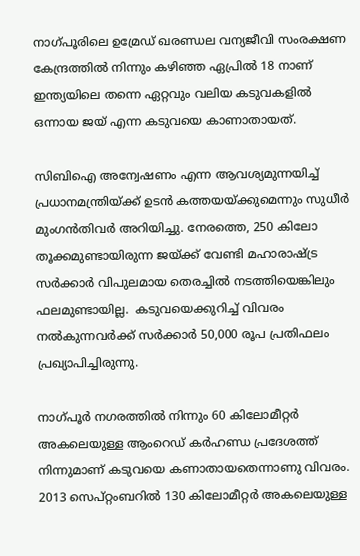നാഗ്പൂരിലെ ഉമ്രേഡ് ഖരണ്ഡല വന്യജീവി സംരക്ഷണ കേന്ദ്രത്തില്‍ നിന്നും കഴിഞ്ഞ ഏപ്രിൽ 18 നാണ് ഇന്ത്യയിലെ തന്നെ ഏറ്റവും വലിയ കടുവകളിൽ ഒന്നായ ജയ് എന്ന കടുവയെ കാണാതായത്.

സിബിഐ അന്വേഷണം എന്ന ആവശ്യമുന്നയിച്ച്‌ പ്രധാനമന്ത്രിയ്ക്ക് ഉടന്‍ കത്തയയ്ക്കുമെന്നും സുധീര്‍ മുംഗന്‍തിവർ അറിയിച്ചു. നേരത്തെ, 250 കിലോ തൂക്കമുണ്ടായിരുന്ന ജയ്ക്ക് വേണ്ടി മഹാരാഷ്ട്ര സര്‍ക്കാര്‍ വിപുലമായ തെരച്ചില്‍ നടത്തിയെങ്കിലും ഫലമുണ്ടായില്ല.  കടുവയെക്കുറിച്ച്‌ വിവരം നല്‍കുന്നവര്‍ക്ക് സര്‍ക്കാര്‍ 50,000 രൂപ പ്രതിഫലം പ്രഖ്യാപിച്ചിരുന്നു.

നാഗ്പൂർ നഗരത്തിൽ നിന്നും 60 കിലോമീറ്റർ അകലെയുള്ള ആംറെഡ് കർഹണ്ഡ പ്രദേശത്ത് നിന്നുമാണ് കടുവയെ കണാതായതെന്നാണു വിവരം. 2013 സെപ്റ്റംബറിൽ 130 കിലോമീറ്റർ അകലെയുള്ള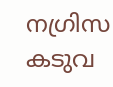നഗ്രിസ കടുവ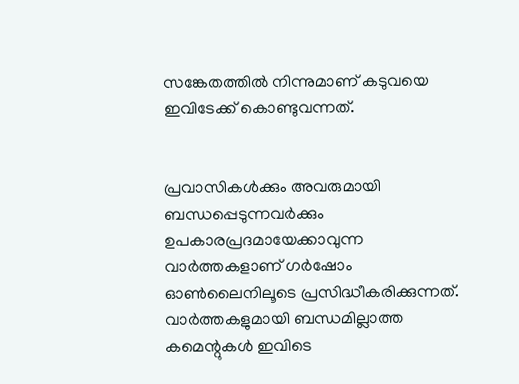സങ്കേതത്തിൽ നിന്നുമാണ് കടുവയെ ഇവിടേക്ക് കൊണ്ടുവന്നത്.


പ്രവാസികൾക്കും അവരുമായി ബന്ധപ്പെടുന്നവർക്കും ഉപകാരപ്രദമായേക്കാവുന്ന വാർത്തകളാണ് ഗർഷോം ഓൺലൈനിലൂടെ പ്രസിദ്ധീകരിക്കുന്നത്. വാർത്തകളുമായി ബന്ധമില്ലാത്ത കമെന്റുകൾ ഇവിടെ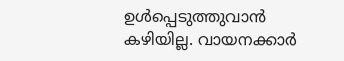ഉൾപ്പെടുത്തുവാൻ കഴിയില്ല. വായനക്കാർ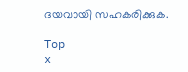ദയവായി സഹകരിക്കുക.

Top
x